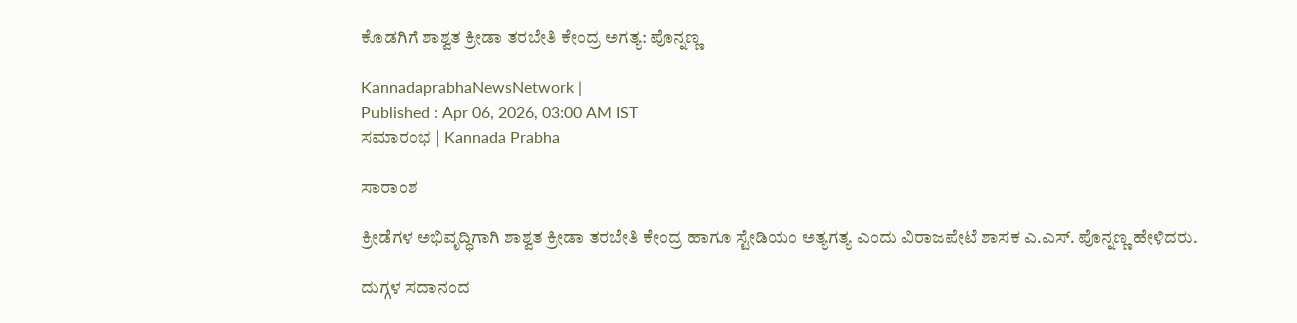ಕೊಡಗಿಗೆ ಶಾಶ್ವತ ಕ್ರೀಡಾ ತರಬೇತಿ ಕೇಂದ್ರ ಅಗತ್ಯ: ಪೊನ್ನಣ್ಣ

KannadaprabhaNewsNetwork |
Published : Apr 06, 2026, 03:00 AM IST
ಸಮಾರಂಭ | Kannada Prabha

ಸಾರಾಂಶ

ಕ್ರೀಡೆಗಳ ಅಭಿವೃದ್ಧಿಗಾಗಿ ಶಾಶ್ವತ ಕ್ರೀಡಾ ತರಬೇತಿ ಕೇಂದ್ರ ಹಾಗೂ ಸ್ಟೇಡಿಯಂ ಅತ್ಯಗತ್ಯ ಎಂದು ವಿರಾಜಪೇಟೆ ಶಾಸಕ ಎ.ಎಸ್. ಪೊನ್ನಣ್ಣ ಹೇಳಿದರು.

ದುಗ್ಗಳ ಸದಾನಂದ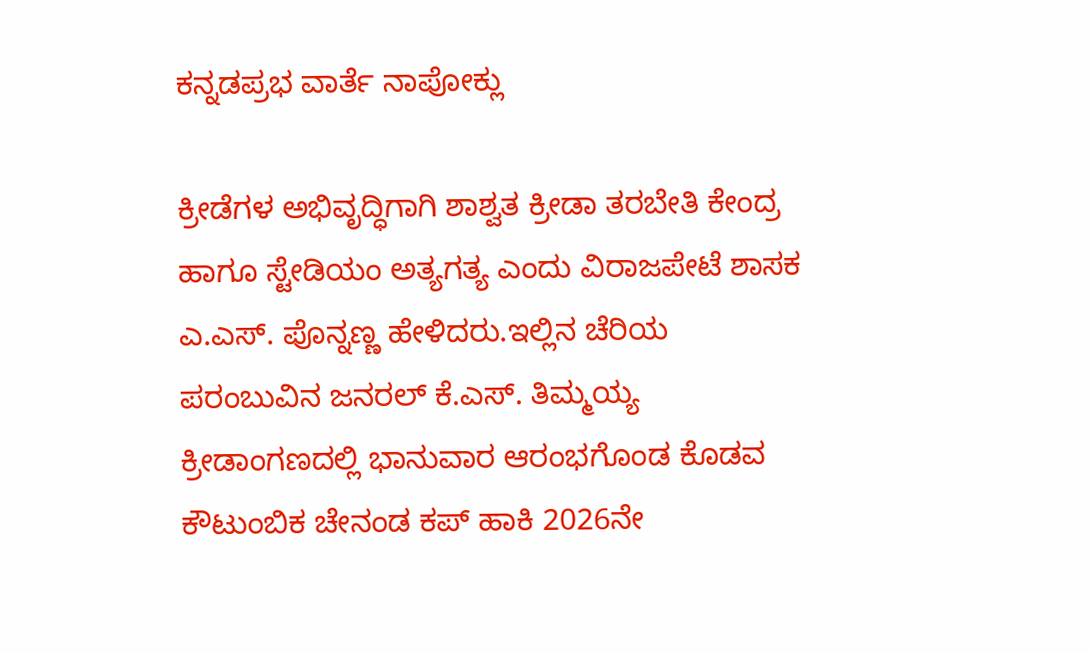ಕನ್ನಡಪ್ರಭ ವಾರ್ತೆ ನಾಪೋಕ್ಲು

ಕ್ರೀಡೆಗಳ ಅಭಿವೃದ್ಧಿಗಾಗಿ ಶಾಶ್ವತ ಕ್ರೀಡಾ ತರಬೇತಿ ಕೇಂದ್ರ ಹಾಗೂ ಸ್ಟೇಡಿಯಂ ಅತ್ಯಗತ್ಯ ಎಂದು ವಿರಾಜಪೇಟೆ ಶಾಸಕ ಎ.ಎಸ್. ಪೊನ್ನಣ್ಣ ಹೇಳಿದರು.ಇಲ್ಲಿನ ಚೆರಿಯ ಪರಂಬುವಿನ ಜನರಲ್ ಕೆ.ಎಸ್. ತಿಮ್ಮಯ್ಯ ಕ್ರೀಡಾಂಗಣದಲ್ಲಿ ಭಾನುವಾರ ಆರಂಭಗೊಂಡ ಕೊಡವ ಕೌಟುಂಬಿಕ ಚೇನಂಡ ಕಪ್ ಹಾಕಿ 2026ನೇ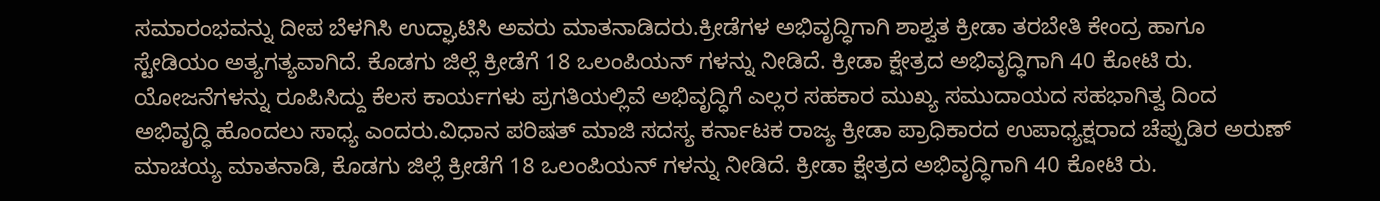ಸಮಾರಂಭವನ್ನು ದೀಪ ಬೆಳಗಿಸಿ ಉದ್ಘಾಟಿಸಿ ಅವರು ಮಾತನಾಡಿದರು.ಕ್ರೀಡೆಗಳ ಅಭಿವೃದ್ಧಿಗಾಗಿ ಶಾಶ್ವತ ಕ್ರೀಡಾ ತರಬೇತಿ ಕೇಂದ್ರ ಹಾಗೂ ಸ್ಟೇಡಿಯಂ ಅತ್ಯಗತ್ಯವಾಗಿದೆ. ಕೊಡಗು ಜಿಲ್ಲೆ ಕ್ರೀಡೆಗೆ 18 ಒಲಂಪಿಯನ್ ಗಳನ್ನು ನೀಡಿದೆ. ಕ್ರೀಡಾ ಕ್ಷೇತ್ರದ ಅಭಿವೃದ್ಧಿಗಾಗಿ 40 ಕೋಟಿ ರು. ಯೋಜನೆಗಳನ್ನು ರೂಪಿಸಿದ್ದು ಕೆಲಸ ಕಾರ್ಯಗಳು ಪ್ರಗತಿಯಲ್ಲಿವೆ ಅಭಿವೃದ್ಧಿಗೆ ಎಲ್ಲರ ಸಹಕಾರ ಮುಖ್ಯ ಸಮುದಾಯದ ಸಹಭಾಗಿತ್ವ ದಿಂದ ಅಭಿವೃದ್ಧಿ ಹೊಂದಲು ಸಾಧ್ಯ ಎಂದರು.ವಿಧಾನ ಪರಿಷತ್ ಮಾಜಿ ಸದಸ್ಯ ಕರ್ನಾಟಕ ರಾಜ್ಯ ಕ್ರೀಡಾ ಪ್ರಾಧಿಕಾರದ ಉಪಾಧ್ಯಕ್ಷರಾದ ಚೆಪ್ಪುಡಿರ ಅರುಣ್ ಮಾಚಯ್ಯ ಮಾತನಾಡಿ, ಕೊಡಗು ಜಿಲ್ಲೆ ಕ್ರೀಡೆಗೆ 18 ಒಲಂಪಿಯನ್ ಗಳನ್ನು ನೀಡಿದೆ. ಕ್ರೀಡಾ ಕ್ಷೇತ್ರದ ಅಭಿವೃದ್ಧಿಗಾಗಿ 40 ಕೋಟಿ ರು.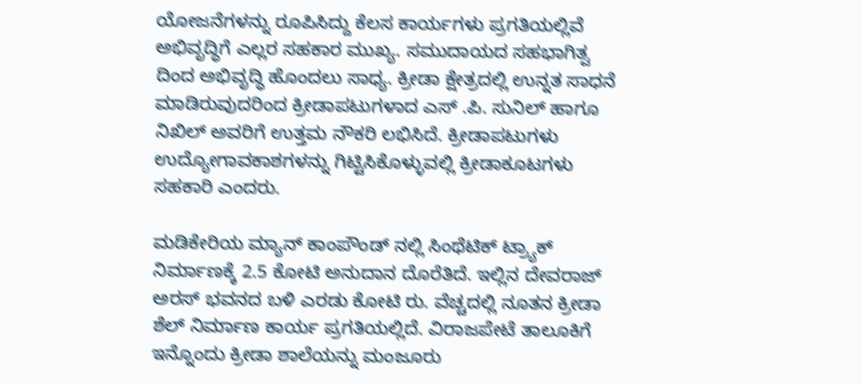ಯೋಜನೆಗಳನ್ನು ರೂಪಿಸಿದ್ದು ಕೆಲಸ ಕಾರ್ಯಗಳು ಪ್ರಗತಿಯಲ್ಲಿವೆ ಅಭಿವೃದ್ಧಿಗೆ ಎಲ್ಲರ ಸಹಕಾರ ಮುಖ್ಯ. ಸಮುದಾಯದ ಸಹಭಾಗಿತ್ವ ದಿಂದ ಅಭಿವೃದ್ಧಿ ಹೊಂದಲು ಸಾಧ್ಯ. ಕ್ರೀಡಾ ಕ್ಷೇತ್ರದಲ್ಲಿ ಉನ್ನತ ಸಾಧನೆ ಮಾಡಿರುವುದರಿಂದ ಕ್ರೀಡಾಪಟುಗಳಾದ ಎಸ್ .ಪಿ. ಸುನಿಲ್ ಹಾಗೂ ನಿಖಿಲ್ ಅವರಿಗೆ ಉತ್ತಮ ನೌಕರಿ ಲಭಿಸಿದೆ. ಕ್ರೀಡಾಪಟುಗಳು ಉದ್ಯೋಗಾವಕಾಶಗಳನ್ನು ಗಿಟ್ಟಿಸಿಕೊಳ್ಳುವಲ್ಲಿ ಕ್ರೀಡಾಕೂಟಗಳು ಸಹಕಾರಿ ಎಂದರು.

ಮಡಿಕೇರಿಯ ಮ್ಯಾನ್ ಕಾಂಪೌಂಡ್ ನಲ್ಲಿ ಸಿಂಥೆಟಿಕ್ ಟ್ರ್ಯಾಕ್ ನಿರ್ಮಾಣಕ್ಕೆ 2.5 ಕೋಟಿ ಅನುದಾನ ದೊರೆತಿದೆ. ಇಲ್ಲಿನ ದೇವರಾಜ್ ಅರಸ್ ಭವನದ ಬಳಿ ಎರಡು ಕೋಟಿ ರು. ವೆಚ್ಚದಲ್ಲಿ ನೂತನ ಕ್ರೀಡಾ ಶೆಲ್ ನಿರ್ಮಾಣ ಕಾರ್ಯ ಪ್ರಗತಿಯಲ್ಲಿದೆ. ವಿರಾಜಪೇಟೆ ತಾಲೂಕಿಗೆ ಇನ್ನೊಂದು ಕ್ರೀಡಾ ಶಾಲೆಯನ್ನು ಮಂಜೂರು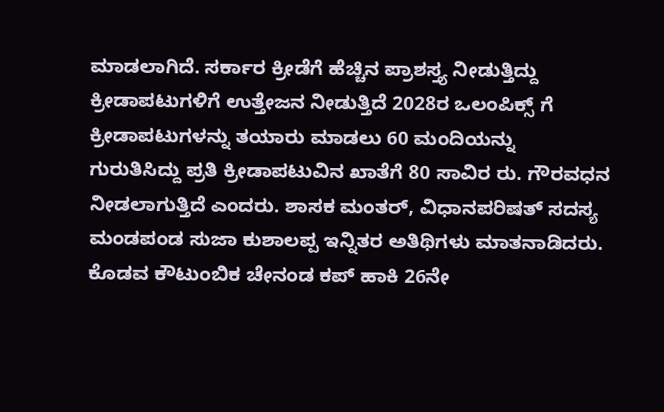ಮಾಡಲಾಗಿದೆ. ಸರ್ಕಾರ ಕ್ರೀಡೆಗೆ ಹೆಚ್ಚಿನ ಪ್ರಾಶಸ್ತ್ಯ ನೀಡುತ್ತಿದ್ದು ಕ್ರೀಡಾಪಟುಗಳಿಗೆ ಉತ್ತೇಜನ ನೀಡುತ್ತಿದೆ 2028ರ ಒಲಂಪಿಕ್ಸ್ ಗೆ ಕ್ರೀಡಾಪಟುಗಳನ್ನು ತಯಾರು ಮಾಡಲು 60 ಮಂದಿಯನ್ನು ಗುರುತಿಸಿದ್ದು ಪ್ರತಿ ಕ್ರೀಡಾಪಟುವಿನ ಖಾತೆಗೆ 80 ಸಾವಿರ ರು. ಗೌರವಧನ ನೀಡಲಾಗುತ್ತಿದೆ ಎಂದರು. ಶಾಸಕ ಮಂತರ್, ವಿಧಾನಪರಿಷತ್ ಸದಸ್ಯ ಮಂಡಪಂಡ ಸುಜಾ ಕುಶಾಲಪ್ಪ ಇನ್ನಿತರ ಅತಿಥಿಗಳು ಮಾತನಾಡಿದರು. ಕೊಡವ ಕೌಟುಂಬಿಕ ಚೇನಂಡ ಕಪ್ ಹಾಕಿ 26ನೇ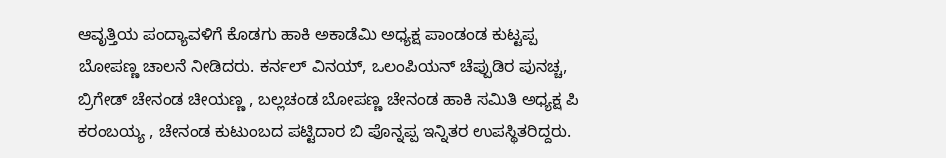ಆವೃತ್ತಿಯ ಪಂದ್ಯಾವಳಿಗೆ ಕೊಡಗು ಹಾಕಿ ಅಕಾಡೆಮಿ ಅಧ್ಯಕ್ಷ ಪಾಂಡಂಡ ಕುಟ್ಟಪ್ಪ ಬೋಪಣ್ಣ ಚಾಲನೆ ನೀಡಿದರು. ಕರ್ನಲ್ ವಿನಯ್, ಒಲಂಪಿಯನ್ ಚೆಪ್ಪುಡಿರ ಪುನಚ್ಚ, ಬ್ರಿಗೇಡ್ ಚೇನಂಡ ಚೀಯಣ್ಣ , ಬಲ್ಲಚಂಡ ಬೋಪಣ್ಣ ಚೇನಂಡ ಹಾಕಿ ಸಮಿತಿ ಅಧ್ಯಕ್ಷ ಪಿ ಕರಂಬಯ್ಯ , ಚೇನಂಡ ಕುಟುಂಬದ ಪಟ್ಟಿದಾರ ಬಿ ಪೊನ್ನಪ್ಪ ಇನ್ನಿತರ ಉಪಸ್ಥಿತರಿದ್ದರು.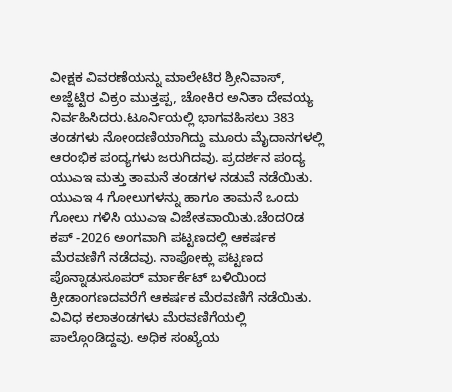ವೀಕ್ಷಕ ವಿವರಣೆಯನ್ನು ಮಾಲೇಟಿರ ಶ್ರೀನಿವಾಸ್, ಅಜ್ಜೆಟ್ಟಿರ ವಿಕ್ರಂ ಮುತ್ತಪ್ಪ, ಚೋಕಿರ ಅನಿತಾ ದೇವಯ್ಯ ನಿರ್ವಹಿಸಿದರು.ಟೂರ್ನಿಯಲ್ಲಿ ಭಾಗವಹಿಸಲು 383 ತಂಡಗಳು ನೋಂದಣಿಯಾಗಿದ್ದು ಮೂರು ಮೈದಾನಗಳಲ್ಲಿ ಆರಂಭಿಕ ಪಂದ್ಯಗಳು ಜರುಗಿದವು. ಪ್ರದರ್ಶನ ಪಂದ್ಯ ಯುಎಇ ಮತ್ತು ತಾಮನೆ ತಂಡಗಳ ನಡುವೆ ನಡೆಯಿತು. ಯುಎಇ 4 ಗೋಲುಗಳನ್ನು ಹಾಗೂ ತಾಮನೆ ಒಂದು ಗೋಲು ಗಳಿಸಿ ಯುಎಇ ವಿಜೇತವಾಯಿತು.ಚೆಂದ೦ಡ ಕಪ್ -2026 ಅಂಗವಾಗಿ ಪಟ್ಟಣದಲ್ಲಿ ಆಕರ್ಷಕ ಮೆರವಣಿಗೆ ನಡೆದವು. ನಾಪೋಕ್ಲು ಪಟ್ಟಣದ ಪೊನ್ನಾಡುಸೂಪರ್ ರ್ಮಾರ್ಕೆಟ್ ಬಳಿಯಿಂದ ಕ್ರೀಡಾಂಗಣದವರೆಗೆ ಆಕರ್ಷಕ ಮೆರವಣಿಗೆ ನಡೆಯಿತು. ವಿವಿಧ ಕಲಾತಂಡಗಳು ಮೆರವಣಿಗೆಯಲ್ಲಿ ಪಾಲ್ಗೊಂಡಿದ್ದವು. ಅಧಿಕ ಸಂಖ್ಯೆಯ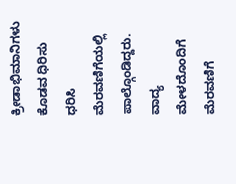ಕ್ರೀಡಾಭಿಮಾನಿಗಳು ಕೊಡವ ಧಿರಿಸು ಧರಿಸಿ ಮೆರವಣಿಗೆಯಲ್ಲಿ ಪಾಲ್ಗೊಂಡಿದ್ದರು. ವಾದ್ಯ ಮೇಳದೊಂದಿಗೆ ಮೆರವಣಿಗೆ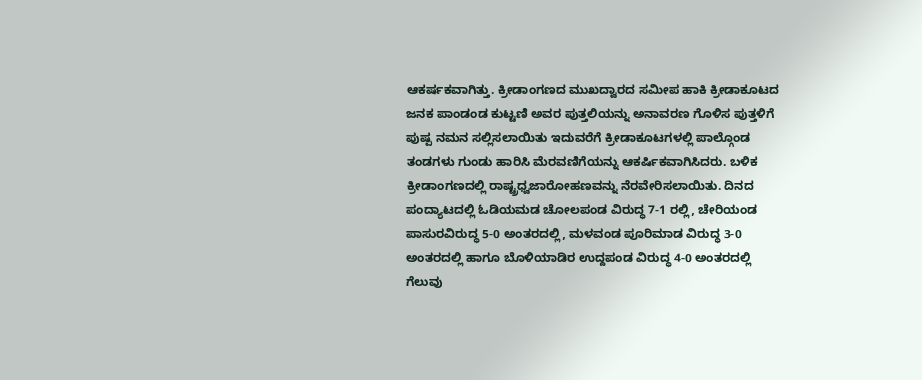ಆಕರ್ಷಕವಾಗಿತ್ತು. ಕ್ರೀಡಾಂಗಣದ ಮುಖದ್ವಾರದ ಸಮೀಪ ಹಾಕಿ ಕ್ರೀಡಾಕೂಟದ ಜನಕ ಪಾಂಡಂಡ ಕುಟ್ಟಣಿ ಅವರ ಪುತ್ತಲಿಯನ್ನು ಅನಾವರಣ ಗೊಳಿಸ ಪುತ್ತಳಿಗೆ ಪುಷ್ಪ ನಮನ ಸಲ್ಲಿಸಲಾಯಿತು ಇದುವರೆಗೆ ಕ್ರೀಡಾಕೂಟಗಳಲ್ಲಿ ಪಾಲ್ಗೊಂಡ ತಂಡಗಳು ಗುಂಡು ಹಾರಿಸಿ ಮೆರವಣಿಗೆಯನ್ನು ಆಕರ್ಷಿಕವಾಗಿಸಿದರು. ಬಳಿಕ ಕ್ರೀಡಾಂಗಣದಲ್ಲಿ ರಾಷ್ಟ್ರಧ್ವಜಾರೋಹಣವನ್ನು ನೆರವೇರಿಸಲಾಯಿತು. ದಿನದ ಪಂದ್ಯಾಟದಲ್ಲಿ ಓಡಿಯಮಡ ಚೋಲಪಂಡ ವಿರುದ್ಧ 7-1 ರಲ್ಲಿ, ಚೇರಿಯಂಡ ಪಾಸುರವಿರುದ್ಧ 5-0 ಅಂತರದಲ್ಲಿ, ಮಳವಂಡ ಪೂರಿಮಾಡ ವಿರುದ್ಧ 3-0 ಅಂತರದಲ್ಲಿ ಹಾಗೂ ಬೊಳಿಯಾಡಿರ ಉದ್ದಪಂಡ ವಿರುದ್ಧ 4-0 ಅಂತರದಲ್ಲಿ ಗೆಲುವು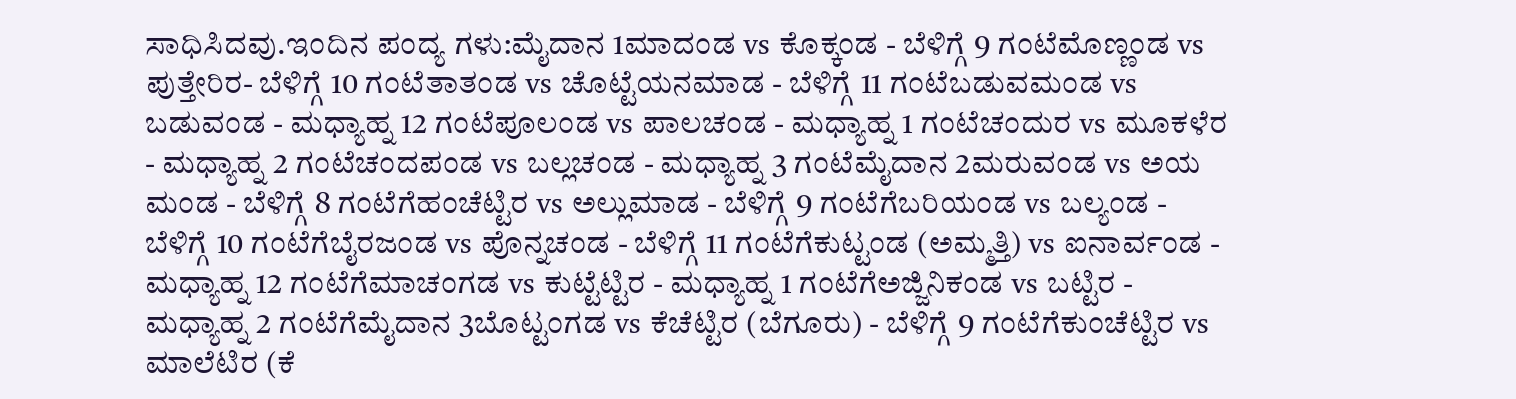ಸಾಧಿಸಿದವು.ಇಂದಿನ ಪಂದ್ಯ ಗಳು:ಮೈದಾನ 1ಮಾದಂಡ vs ಕೊಕ್ಕಂಡ - ಬೆಳಿಗ್ಗೆ 9 ಗಂಟೆಮೊಣ್ಣಂಡ vs ಪುತ್ತೇರಿರ- ಬೆಳಿಗ್ಗೆ 10 ಗಂಟೆತಾತಂಡ vs ಚೊಟ್ಟೆಯನಮಾಡ - ಬೆಳಿಗ್ಗೆ 11 ಗಂಟೆಬಡುವಮಂಡ vs ಬಡುವಂಡ - ಮಧ್ಯಾಹ್ನ 12 ಗಂಟೆಪೂಲಂಡ vs ಪಾಲಚಂಡ - ಮಧ್ಯಾಹ್ನ 1 ಗಂಟೆಚಂದುರ vs ಮೂಕಳೆರ - ಮಧ್ಯಾಹ್ನ 2 ಗಂಟೆಚಂದಪಂಡ vs ಬಲ್ಲಚಂಡ - ಮಧ್ಯಾಹ್ನ 3 ಗಂಟೆಮೈದಾನ 2ಮರುವಂಡ vs ಅಯ ಮಂಡ - ಬೆಳಿಗ್ಗೆ 8 ಗಂಟೆಗೆಹಂಚೆಟ್ಟಿರ vs ಅಲ್ಲುಮಾಡ - ಬೆಳಿಗ್ಗೆ 9 ಗಂಟೆಗೆಬರಿಯಂಡ vs ಬಲ್ಯಂಡ - ಬೆಳಿಗ್ಗೆ 10 ಗಂಟೆಗೆಬೈರಜಂಡ vs ಪೊನ್ನಚಂಡ - ಬೆಳಿಗ್ಗೆ 11 ಗಂಟೆಗೆಕುಟ್ಟಂಡ (ಅಮ್ಮತ್ತಿ) vs ಐನಾರ್ವಂಡ - ಮಧ್ಯಾಹ್ನ 12 ಗಂಟೆಗೆಮಾಚಂಗಡ vs ಕುಟ್ಟೆಟ್ಟಿರ - ಮಧ್ಯಾಹ್ನ 1 ಗಂಟೆಗೆಅಜ್ಜಿನಿಕಂಡ vs ಬಟ್ಟಿರ - ಮಧ್ಯಾಹ್ನ 2 ಗಂಟೆಗೆಮೈದಾನ 3ಬೊಟ್ಟಂಗಡ vs ಕೆಚೆಟ್ಟಿರ (ಬೆಗೂರು) - ಬೆಳಿಗ್ಗೆ 9 ಗಂಟೆಗೆಕುಂಚೆಟ್ಟಿರ vs ಮಾಲೆಟಿರ (ಕೆ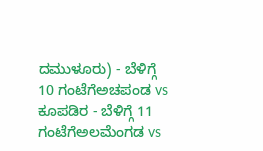ದಮುಳೂರು) - ಬೆಳಿಗ್ಗೆ 10 ಗಂಟೆಗೆಅಚಪಂಡ vs ಕೂಪಡಿರ - ಬೆಳಿಗ್ಗೆ 11 ಗಂಟೆಗೆಅಲಮೆಂಗಡ vs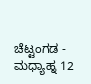ಚೆಟ್ಟಂಗಡ - ಮಧ್ಯಾಹ್ನ 12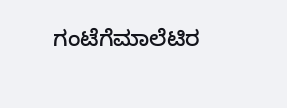ಗಂಟೆಗೆಮಾಲೆಟಿರ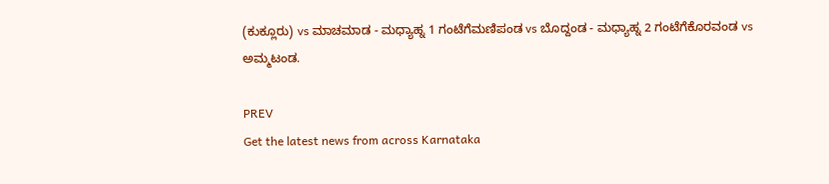(ಕುಕ್ಲೂರು) vs ಮಾಚಮಾಡ - ಮಧ್ಯಾಹ್ನ 1 ಗಂಟೆಗೆಮಣಿಪಂಡ vs ಬೊದ್ದಂಡ - ಮಧ್ಯಾಹ್ನ 2 ಗಂಟೆಗೆಕೊರವಂಡ vs ಅಮ್ಮಟಂಡ.

PREV
Get the latest news from across Karnataka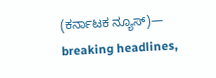(ಕರ್ನಾಟಕ ನ್ಯೂಸ್)— breaking headlines,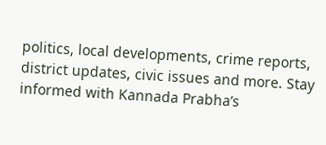politics, local developments, crime reports, district updates, civic issues and more. Stay informed with Kannada Prabha’s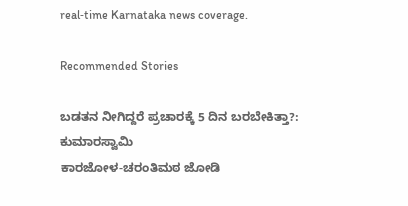real‑time Karnataka news coverage.

Recommended Stories

ಬಡತನ ನೀಗಿದ್ದರೆ ಪ್ರಚಾರಕ್ಕೆ 5 ದಿನ ಬರಬೇಕಿತ್ತಾ?: ಕುಮಾರಸ್ವಾಮಿ
ಕಾರಜೋಳ-ಚರಂತಿಮಠ ಜೋಡಿ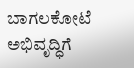ಬಾಗಲಕೋಟೆ ಅಭಿವೃದ್ಧಿಗೆ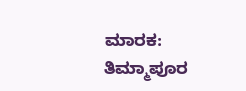ಮಾರಕ: ತಿಮ್ಮಾಪೂರ